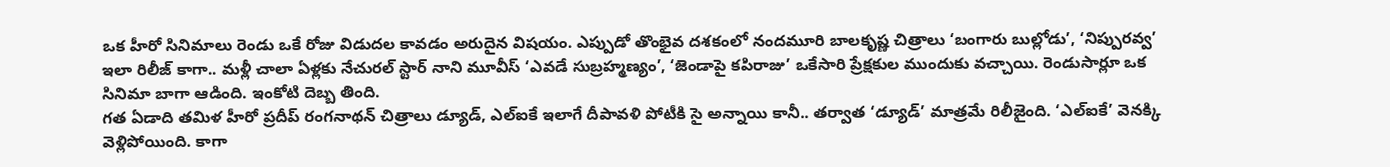ఒక హీరో సినిమాలు రెండు ఒకే రోజు విడుదల కావడం అరుదైన విషయం. ఎప్పుడో తొంభైవ దశకంలో నందమూరి బాలకృష్ణ చిత్రాలు ‘బంగారు బుల్లోడు’, ‘నిప్పురవ్వ’ ఇలా రిలీజ్ కాగా.. మళ్లీ చాలా ఏళ్లకు నేచురల్ స్టార్ నాని మూవీస్ ‘ఎవడే సుబ్రహ్మణ్యం’, ‘జెండాపై కపిరాజు’ ఒకేసారి ప్రేక్షకుల ముందుకు వచ్చాయి. రెండుసార్లూ ఒక సినిమా బాగా ఆడింది. ఇంకోటి దెబ్బ తింది.
గత ఏడాది తమిళ హీరో ప్రదీప్ రంగనాథన్ చిత్రాలు డ్యూడ్, ఎల్ఐకే ఇలాగే దీపావళి పోటీకి సై అన్నాయి కానీ.. తర్వాత ‘డ్యూడ్’ మాత్రమే రిలీజైంది. ‘ఎల్ఐకే’ వెనక్కి వెళ్లిపోయింది. కాగా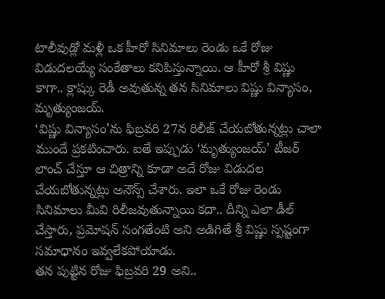టాలీవుడ్లో మళ్లీ ఒక హీరో సినిమాలు రెండు ఒకే రోజు విడుదలయ్యే సంకేతాలు కనిపిస్తున్నాయి. ఆ హీరో శ్రీ విష్ణు కాగా.. క్లాష్కు రెడీ అవుతున్న తన సినిమాలు విష్ణు విన్యాసం, మృత్యుంజయ్.
‘విష్ణు విన్యాసం’ను ఫిబ్రవరి 27న రిలీజ్ చేయబోతున్నట్లు చాలా ముందే ప్రకటించారు. ఐతే ఇప్పుడు ‘మృత్యుంజయ్’ టీజర్ లాంచ్ చేస్తూ ఆ చిత్రాన్ని కూడా అదే రోజు విడుదల చేయబోతున్నట్లు అనౌన్స్ చేశారు. ఇలా ఒకే రోజు రెండు సినిమాలు మీవి రిలీజవుతున్నాయి కదా.. దీన్ని ఎలా డీల్ చేస్తారు, ప్రమోషన్ సంగతేంటి అని అడిగితే శ్రీ విష్ణు స్పష్టంగా సమాధానం ఇవ్వలేకపోయాడు.
తన పుట్టిన రోజు ఫిబ్రవరి 29 అని..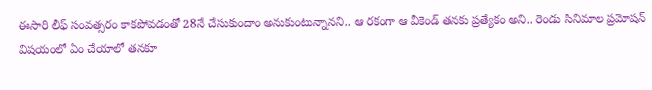ఈసారి లీఫ్ సంవత్సరం కాకపోవడంతో 28నే చేసుకుందాం అనుకుంటున్నానని.. ఆ రకంగా ఆ వీకెండ్ తనకు ప్రత్యేకం అని.. రెండు సినిమాల ప్రమోషన్ విషయంలో ఏం చేయాలో తనకూ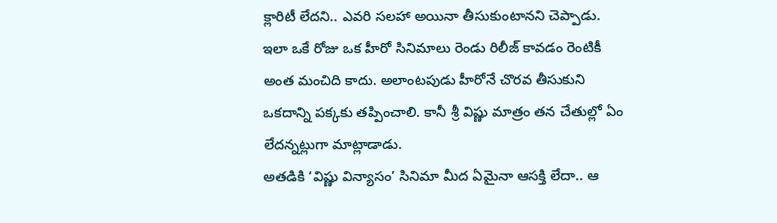క్లారిటీ లేదని.. ఎవరి సలహా అయినా తీసుకుంటానని చెప్పాడు.
ఇలా ఒకే రోజు ఒక హీరో సినిమాలు రెండు రిలీజ్ కావడం రెంటికీ అంత మంచిది కాదు. అలాంటపుడు హీరోనే చొరవ తీసుకుని ఒకదాన్ని పక్కకు తప్పించాలి. కానీ శ్రీ విష్ణు మాత్రం తన చేతుల్లో ఏం లేదన్నట్లుగా మాట్లాడాడు.
అతడికి ‘విష్ణు విన్యాసం’ సినిమా మీద ఏమైనా ఆసక్తి లేదా.. ఆ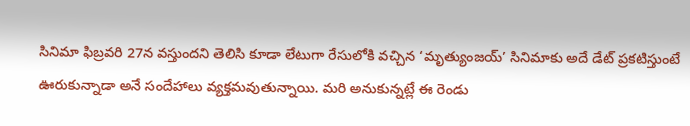సినిమా ఫిబ్రవరి 27న వస్తుందని తెలిసి కూడా లేటుగా రేసులోకి వచ్చిన ‘మృత్యుంజయ్’ సినిమాకు అదే డేట్ ప్రకటిస్తుంటే ఊరుకున్నాడా అనే సందేహాలు వ్యక్తమవుతున్నాయి. మరి అనుకున్నట్లే ఈ రెండు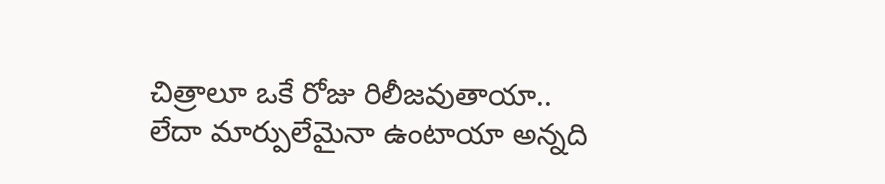చిత్రాలూ ఒకే రోజు రిలీజవుతాయా.. లేదా మార్పులేమైనా ఉంటాయా అన్నది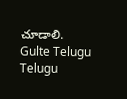చూడాలి.
Gulte Telugu Telugu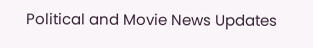Political and Movie News Updates